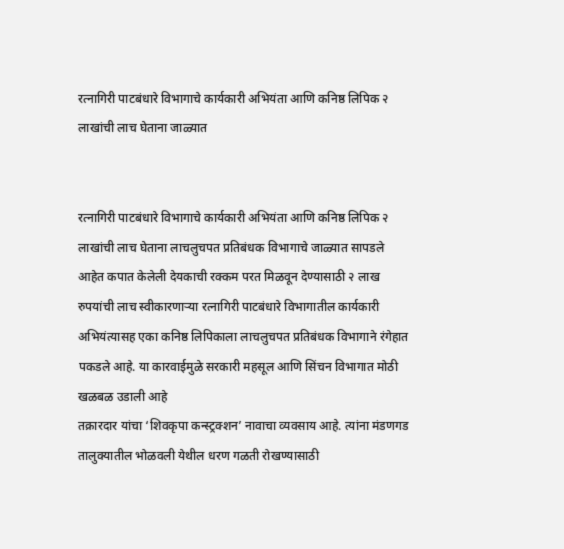रत्नागिरी पाटबंधारे विभागाचे कार्यकारी अभियंता आणि कनिष्ठ लिपिक २ लाखांची लाच घेताना जाळ्यात


रत्नागिरी पाटबंधारे विभागाचे कार्यकारी अभियंता आणि कनिष्ठ लिपिक २ लाखांची लाच घेताना लाचलुचपत प्रतिबंधक विभागाचे जाळ्यात सापडले आहेत कपात केलेली देयकाची रक्कम परत मिळवून देण्यासाठी २ लाख रुपयांची लाच स्वीकारणाऱ्या रत्नागिरी पाटबंधारे विभागातील कार्यकारी अभियंत्यासह एका कनिष्ठ लिपिकाला लाचलुचपत प्रतिबंधक विभागाने रंगेहात पकडले आहे. या कारवाईमुळे सरकारी महसूल आणि सिंचन विभागात मोठी खळबळ उडाली आहे
तक्रारदार यांचा ‘शिवकृपा कन्स्ट्रक्शन’ नावाचा व्यवसाय आहे. त्यांना मंडणगड तालुक्यातील भोळवली येथील धरण गळती रोखण्यासाठी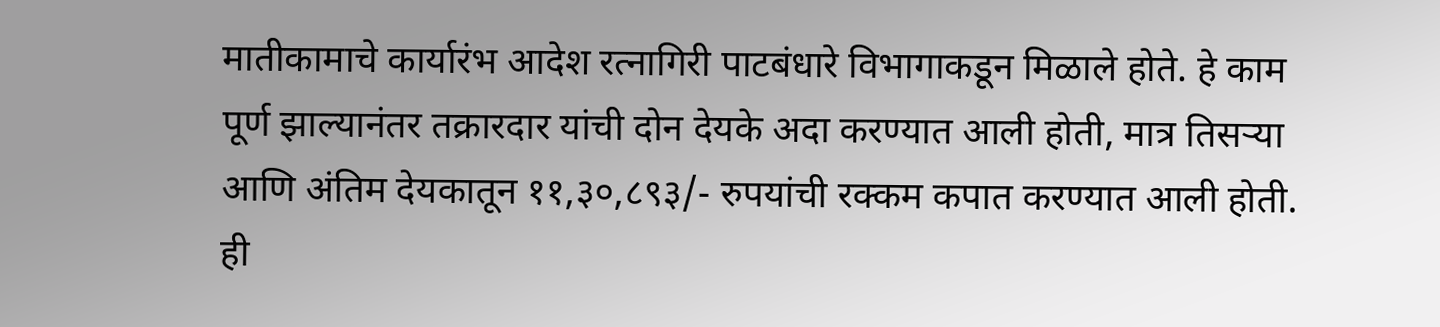मातीकामाचे कार्यारंभ आदेश रत्नागिरी पाटबंधारे विभागाकडून मिळाले होते. हे काम पूर्ण झाल्यानंतर तक्रारदार यांची दोन देयके अदा करण्यात आली होती, मात्र तिसऱ्या आणि अंतिम देयकातून ११,३०,८९३/- रुपयांची रक्कम कपात करण्यात आली होती. ही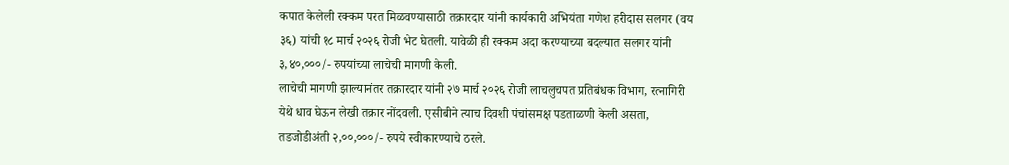कपात केलेली रक्कम परत मिळवण्यासाठी तक्रारदार यांनी कार्यकारी अभियंता गणेश हरीदास सलगर (वय ३६) यांची १८ मार्च २०२६ रोजी भेट घेतली. यावेळी ही रक्कम अदा करण्याच्या बदल्यात सलगर यांनी ३,४०,०००/- रुपयांच्या लाचेची मागणी केली.
लाचेची मागणी झाल्यानंतर तक्रारदार यांनी २७ मार्च २०२६ रोजी लाचलुचपत प्रतिबंधक विभाग, रत्नागिरी येथे धाव घेऊन लेखी तक्रार नोंदवली. एसीबीने त्याच दिवशी पंचांसमक्ष पडताळणी केली असता, तडजोडीअंती २,००,०००/- रुपये स्वीकारण्याचे ठरले.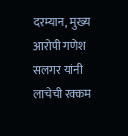दरम्यान, मुख्य आरोपी गणेश सलगर यांनी लाचेची रक्कम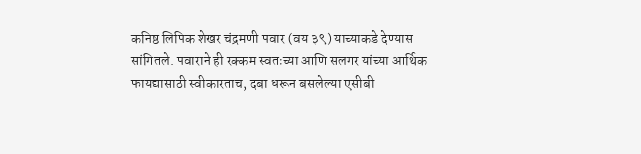कनिष्ठ लिपिक शेखर चंद्रमणी पवार (वय ३९) याच्याकडे देण्यास सांगितले. पवाराने ही रक्कम स्वतःच्या आणि सलगर यांच्या आर्थिक फायद्यासाठी स्वीकारताच, दबा धरून बसलेल्या एसीबी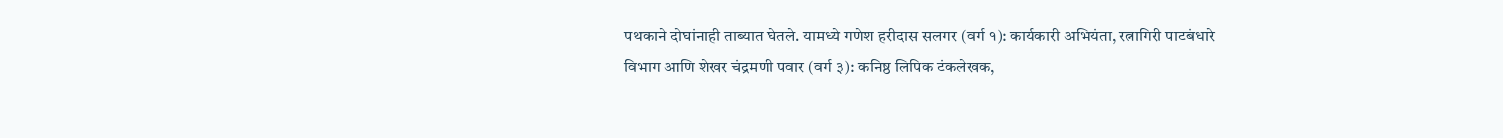पथकाने दोघांनाही ताब्यात घेतले. यामध्ये गणेश हरीदास सलगर (वर्ग १): कार्यकारी अभियंता, रत्नागिरी पाटबंधारे विभाग आणि शेखर चंद्रमणी पवार (वर्ग ३): कनिष्ठ लिपिक टंकलेखक,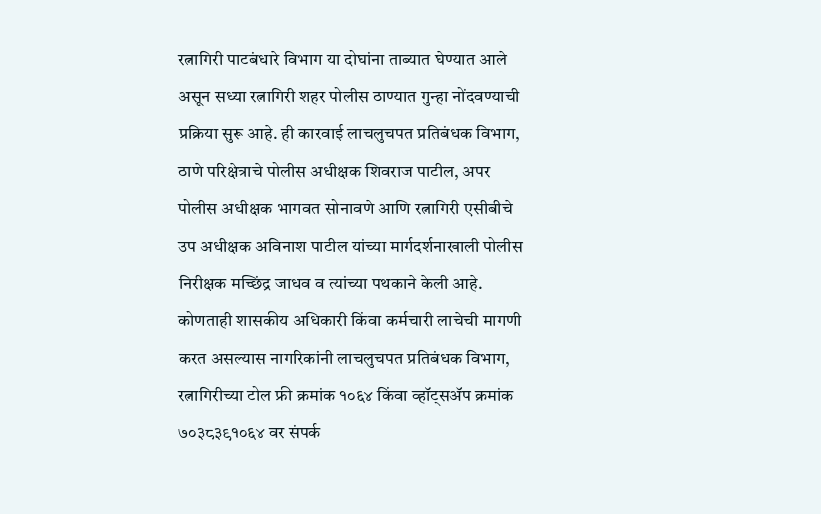रत्नागिरी पाटबंधारे विभाग या दोघांना ताब्यात घेण्यात आले असून सध्या रत्नागिरी शहर पोलीस ठाण्यात गुन्हा नोंदवण्याची प्रक्रिया सुरू आहे. ही कारवाई लाचलुचपत प्रतिबंधक विभाग, ठाणे परिक्षेत्राचे पोलीस अधीक्षक शिवराज पाटील, अपर पोलीस अधीक्षक भागवत सोनावणे आणि रत्नागिरी एसीबीचे उप अधीक्षक अविनाश पाटील यांच्या मार्गदर्शनाखाली पोलीस निरीक्षक मच्छिंद्र जाधव व त्यांच्या पथकाने केली आहे.
कोणताही शासकीय अधिकारी किंवा कर्मचारी लाचेची मागणी करत असल्यास नागरिकांनी लाचलुचपत प्रतिबंधक विभाग, रत्नागिरीच्या टोल फ्री क्रमांक १०६४ किंवा व्हॉट्सॲप क्रमांक ७०३८३९१०६४ वर संपर्क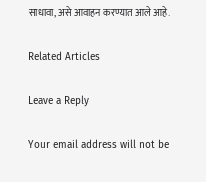साधावा, असे आवाहन करण्यात आले आहे.

Related Articles

Leave a Reply

Your email address will not be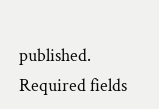published. Required fields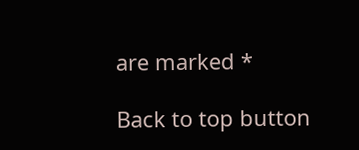are marked *

Back to top button